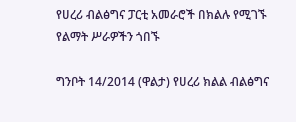የሀረሪ ብልፅግና ፓርቲ አመራሮች በክልሉ የሚገኙ የልማት ሥራዎችን ጎበኙ

ግንቦት 14/2014 (ዋልታ) የሀረሪ ክልል ብልፅግና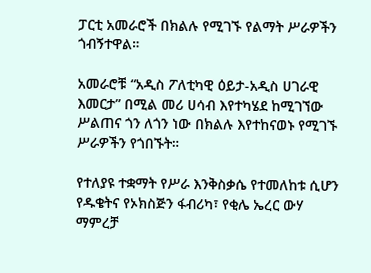ፓርቲ አመራሮች በክልሉ የሚገኙ የልማት ሥራዎችን ጎብኝተዋል።

አመራሮቹ “አዲስ ፖለቲካዊ ዕይታ-አዲስ ሀገራዊ እመርታ” በሚል መሪ ሀሳብ እየተካሄደ ከሚገኘው ሥልጠና ጎን ለጎን ነው በክልሉ እየተከናወኑ የሚገኙ ሥራዎችን የጎበኙት።

የተለያዩ ተቋማት የሥራ እንቅስቃሴ የተመለከቱ ሲሆን የዱቄትና የኦክስጅን ፋብሪካ፣ የቂሌ ኤረር ውሃ ማምረቻ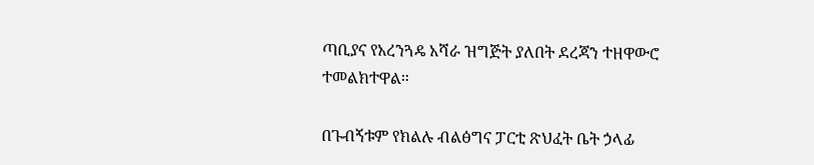ጣቢያና የአረንጓዴ አሻራ ዝግጅት ያለበት ደረጃን ተዘዋውሮ ተመልክተዋል።

በጉብኝቱም የክልሉ ብልፅግና ፓርቲ ጽህፈት ቤት ኃላፊ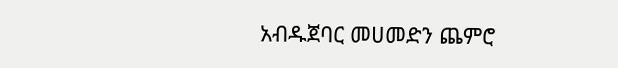አብዱጀባር መሀመድን ጨምሮ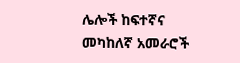ሌሎች ከፍተኛና መካከለኛ አመራሮች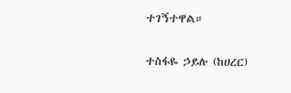ተገኝተዋል።

ተስፋዬ ኃይሉ (ከሀረር)